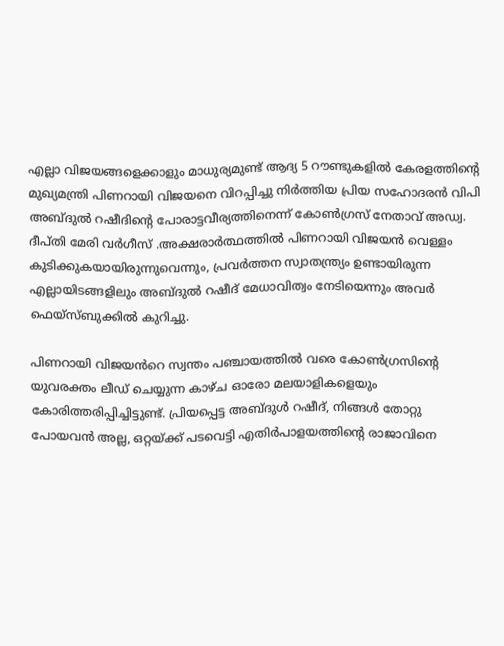എല്ലാ വിജയങ്ങളെക്കാളും മാധുര്യമുണ്ട് ആദ്യ 5 റൗണ്ടുകളിൽ കേരളത്തിൻ്റെ മുഖ്യമന്ത്രി പിണറായി വിജയനെ വിറപ്പിച്ചു നിർത്തിയ പ്രിയ സഹോദരൻ വിപി അബ്ദുൽ റഷീദിന്റെ പോരാട്ടവീര്യത്തിനെന്ന് കോണ്‍ഗ്രസ് നേതാവ് അഡ്വ. ദീപ്തി മേരി വര്‍ഗീസ് .അക്ഷരാർത്ഥത്തിൽ പിണറായി വിജയൻ വെള്ളം കുടിക്കുകയായിരുന്നുവെന്നും, പ്രവർത്തന സ്വാതന്ത്ര്യം ഉണ്ടായിരുന്ന എല്ലായിടങ്ങളിലും അബ്ദുൽ റഷീദ് മേധാവിത്വം നേടിയെന്നും അവര്‍ ഫെയ്സ്ബുക്കില്‍ കുറിച്ചു.

പിണറായി വിജയൻറെ സ്വന്തം പഞ്ചായത്തിൽ വരെ കോൺഗ്രസിന്റെ യുവരക്തം ലീഡ് ചെയ്യുന്ന കാഴ്ച ഓരോ മലയാളികളെയും കോരിത്തരിപ്പിച്ചിട്ടുണ്ട്. പ്രിയപ്പെട്ട അബ്ദുൾ റഷീദ്, നിങ്ങൾ തോറ്റു പോയവൻ അല്ല, ഒറ്റയ്ക്ക് പടവെട്ടി എതിർപാളയത്തിന്റെ രാജാവിനെ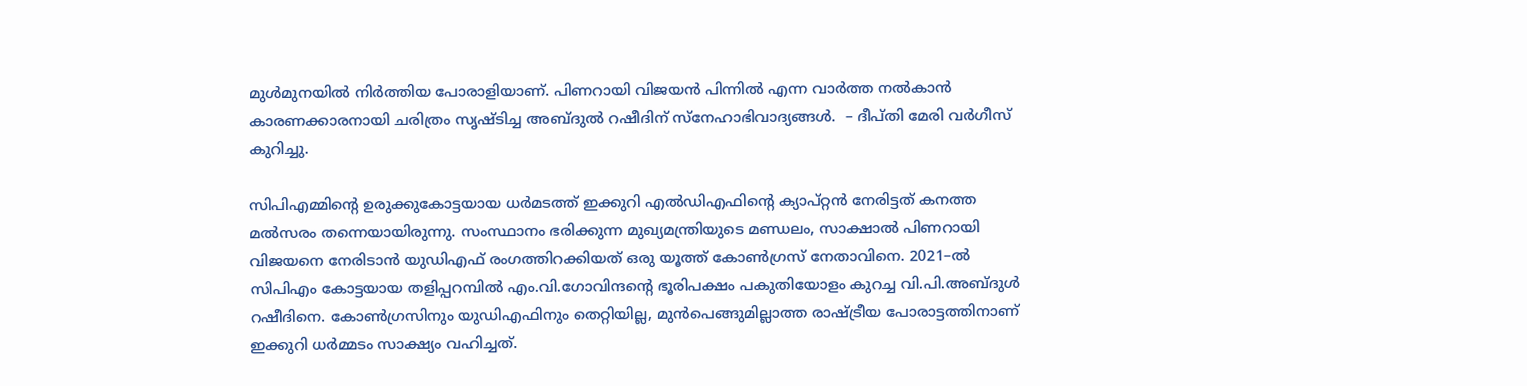മുൾമുനയിൽ നിർത്തിയ പോരാളിയാണ്. പിണറായി വിജയൻ പിന്നിൽ എന്ന വാർത്ത നൽകാൻ കാരണക്കാരനായി ചരിത്രം സൃഷ്ടിച്ച അബ്ദുൽ റഷീദിന് സ്നേഹാഭിവാദ്യങ്ങൾ.  – ദീപ്തി മേരി വര്‍ഗീസ് കുറിച്ചു.

സിപിഎമ്മിന്‍റെ ഉരുക്കുകോട്ടയായ ധര്‍മടത്ത് ഇക്കുറി എല്‍ഡിഎഫിന്‍റെ ക്യാപ്റ്റന്‍ നേരിട്ടത് കനത്ത മല്‍സരം തന്നെയായിരുന്നു. സംസ്ഥാനം ഭരിക്കുന്ന മുഖ്യമന്ത്രിയുടെ മണ്ഡലം, സാക്ഷാല്‍ പിണറായി വിജയനെ നേരിടാന്‍ യുഡിഎഫ് രംഗത്തിറക്കിയത് ഒരു യൂത്ത് കോണ്‍ഗ്രസ് നേതാവിനെ. 2021–ല്‍ സിപിഎം കോട്ടയായ തളിപ്പറമ്പില്‍ എം.വി.ഗോവിന്ദന്‍റെ ഭൂരിപക്ഷം പകുതിയോളം കുറച്ച വി.പി.അബ്ദുള്‍ റഷീദിനെ. കോണ്‍ഗ്രസിനും യുഡിഎഫിനും തെറ്റിയില്ല, മുന്‍പെങ്ങുമില്ലാത്ത രാഷ്ട്രീയ പോരാട്ടത്തിനാണ് ഇക്കുറി ധര്‍മ്മടം സാക്ഷ്യം വഹിച്ചത്.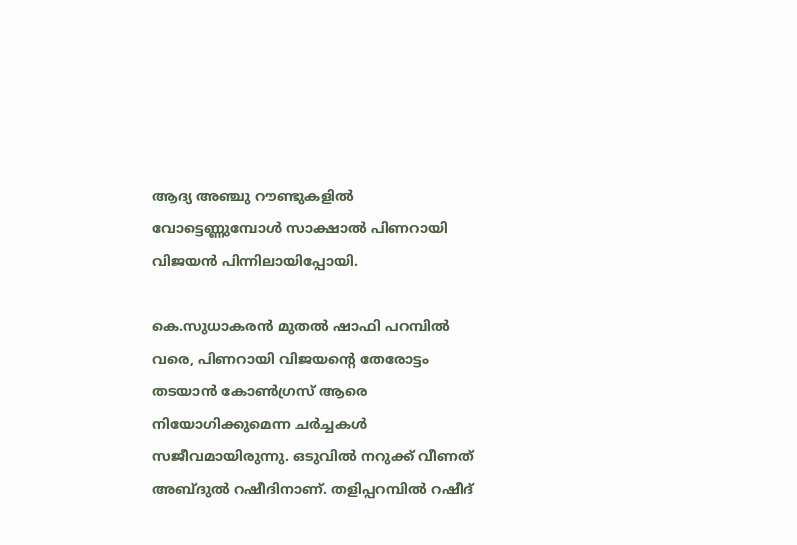ആദ്യ അഞ്ചു റൗണ്ടുകളില്‍ വോട്ടെണ്ണുമ്പോള്‍ സാക്ഷാല്‍ പിണറായി വിജയന്‍ പിന്നിലായിപ്പോയി.

കെ.സുധാകരൻ മുതൽ ഷാഫി പറമ്പിൽ വരെ, പിണറായി വിജയന്‍റെ തേരോട്ടം തടയാന്‍ കോണ്‍ഗ്രസ് ആരെ നിയോഗിക്കുമെന്ന ചര്‍ച്ചകള്‍ സജീവമായിരുന്നു. ഒടുവില്‍ നറുക്ക് വീണത് അബ്ദുല്‍ റഷീദിനാണ്. തളിപ്പറമ്പില്‍ റഷീദ്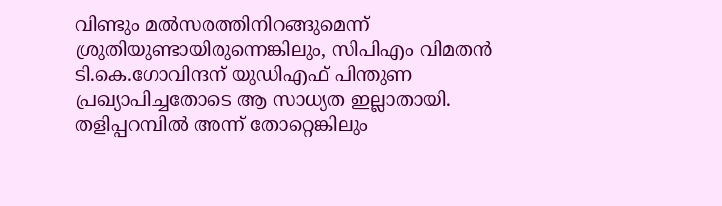വിണ്ടും മല്‍സരത്തിനിറങ്ങുമെന്ന് ശ്രുതിയുണ്ടായിരുന്നെങ്കിലും, സിപിഎം വിമതന്‍ ടി.കെ.ഗോവിന്ദന് യുഡിഎഫ് പിന്തുണ പ്രഖ്യാപിച്ചതോടെ ആ സാധ്യത ഇല്ലാതായി. തളിപ്പറമ്പില്‍ അന്ന് തോറ്റെങ്കിലും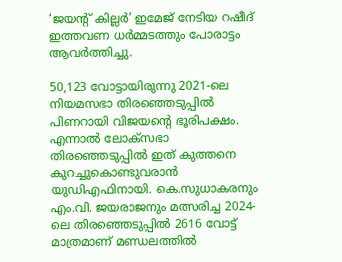‘ജയന്റ് കില്ലർ’ ഇമേജ് നേടിയ റഷീദ് ഇത്തവണ ധര്‍മ്മടത്തും പോരാട്ടം ആവര്‍ത്തിച്ചു.

50,123 വോട്ടായിരുന്നു 2021-ലെ നിയമസഭാ തിരഞ്ഞെടുപ്പില്‍ പിണറായി വിജയന്‍റെ ഭൂരിപക്ഷം. എന്നാല്‍ ലോക്‌സഭാ തിരഞ്ഞെടുപ്പില്‍ ഇത് കുത്തനെ കുറച്ചുകൊണ്ടുവരാന്‍ യുഡിഎഫിനായി. കെ.സുധാകരനും എം.വി. ജയരാജനും മത്സരിച്ച 2024-ലെ തിരഞ്ഞെടുപ്പിൽ 2616 വോട്ട് മാത്രമാണ് മണ്ഡലത്തിൽ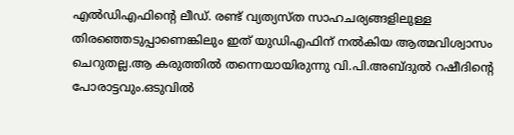എൽഡിഎഫിന്‍റെ ലീഡ്. രണ്ട് വ്യത്യസ്ത സാഹചര്യങ്ങളിലുള്ള തിരഞ്ഞെടുപ്പാണെങ്കിലും ഇത് യുഡിഎഫിന് നല്‍കിയ ആത്മവിശ്വാസം ചെറുതല്ല.ആ കരുത്തില്‍ തന്നെയായിരുന്നു വി.പി.അബ്ദുല്‍ റഷീദിന്‍റെ പോരാട്ടവും.ഒടുവില്‍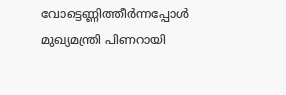വോട്ടെണ്ണിത്തീര്‍ന്നപ്പോള്‍ മുഖ്യമന്ത്രി പിണറായി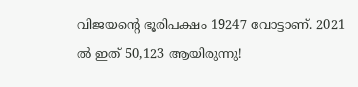വിജയന്‍റെ ഭൂരിപക്ഷം 19247 വോട്ടാണ്. 2021 ല്‍ ഇത് 50,123 ആയിരുന്നു!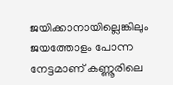ജയിക്കാനായില്ലെങ്കിലും ജയത്തോളം പോന്ന നേട്ടമാണ് കണ്ണൂരിലെ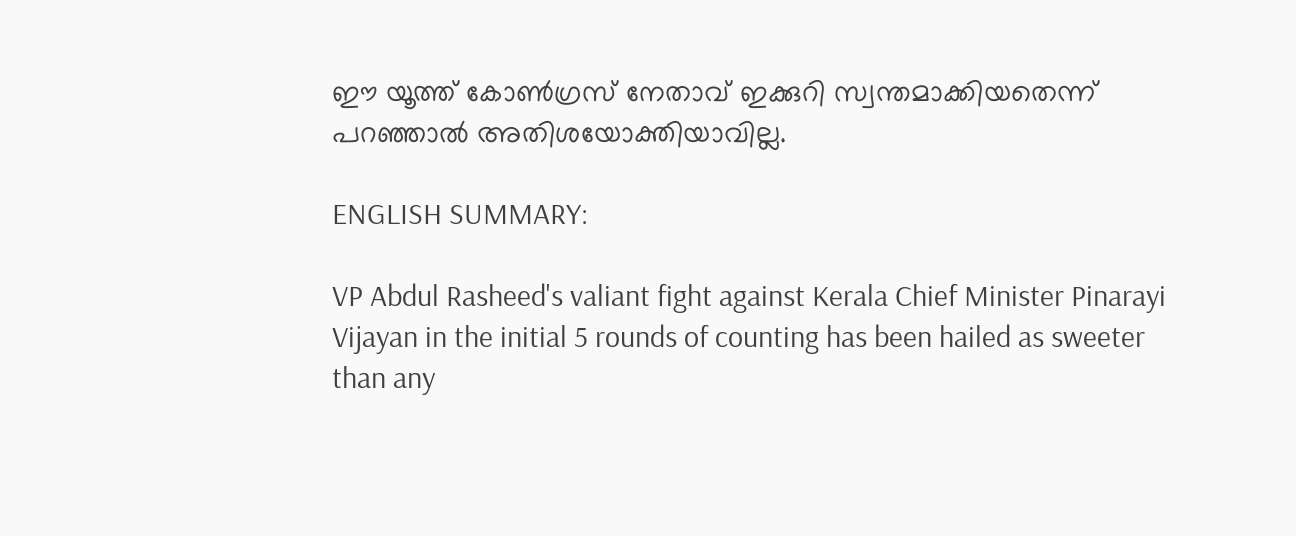ഈ യൂത്ത് കോണ്‍ഗ്രസ് നേതാവ് ഇക്കുറി സ്വന്തമാക്കിയതെന്ന് പറഞ്ഞാല്‍ അതിശയോക്തിയാവില്ല.

ENGLISH SUMMARY:

VP Abdul Rasheed's valiant fight against Kerala Chief Minister Pinarayi Vijayan in the initial 5 rounds of counting has been hailed as sweeter than any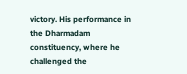victory. His performance in the Dharmadam constituency, where he challenged the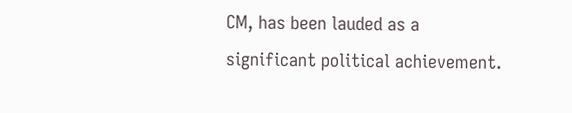CM, has been lauded as a significant political achievement.